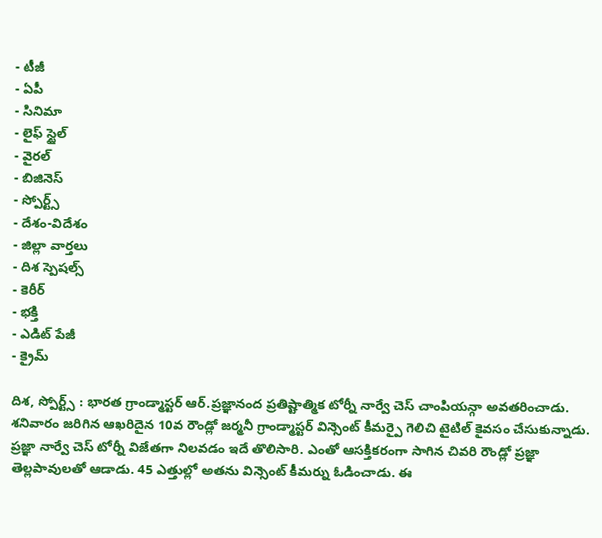- టీజీ
- ఏపీ
- సినిమా
- లైఫ్ స్టైల్
- వైరల్
- బిజినెస్
- స్పోర్ట్స్
- దేశం-విదేశం
- జిల్లా వార్తలు
- దిశ స్పెషల్స్
- కెరీర్
- భక్తి
- ఎడిట్ పేజీ
- క్రైమ్

దిశ, స్పోర్ట్స్ : భారత గ్రాండ్మాస్టర్ ఆర్.ప్రజ్ఞానంద ప్రతిష్టాత్మిక టోర్నీ నార్వే చెస్ చాంపియన్గా అవతరించాడు. శనివారం జరిగిన ఆఖరిదైన 10వ రౌండ్లో జర్మనీ గ్రాండ్మాస్టర్ విన్సెంట్ కీమర్పై గెలిచి టైటిల్ కైవసం చేసుకున్నాడు. ప్రజ్ఞా నార్వే చెస్ టోర్నీ విజేతగా నిలవడం ఇదే తొలిసారి. ఎంతో ఆసక్తికరంగా సాగిన చివరి రౌండ్లో ప్రజ్ఞా తెల్లపావులతో ఆడాడు. 45 ఎత్తుల్లో అతను విన్సెంట్ కీమర్ను ఓడించాడు. ఈ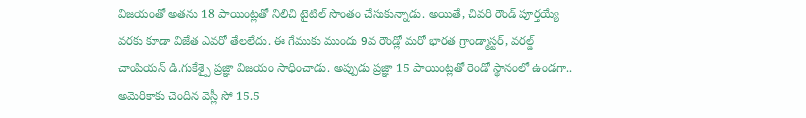విజయంతో అతను 18 పాయింట్లతో నిలిచి టైటిల్ సొంతం చేసుకున్నాడు. అయితే, చివరి రౌండ్ పూర్తయ్యే వరకు కూడా విజేత ఎవరో తేలలేదు. ఈ గేముకు ముందు 9వ రౌండ్లో మరో భారత గ్రాండ్మాస్టర్, వరల్డ్ చాంపియన్ డి.గుకేశ్పై ప్రజ్ఞా విజయం సాధించాడు. అప్పుడు ప్రజ్ఞా 15 పాయింట్లతో రెండో స్థానంలో ఉండగా.. అమెరికాకు చెందిన వెస్లీ సో 15.5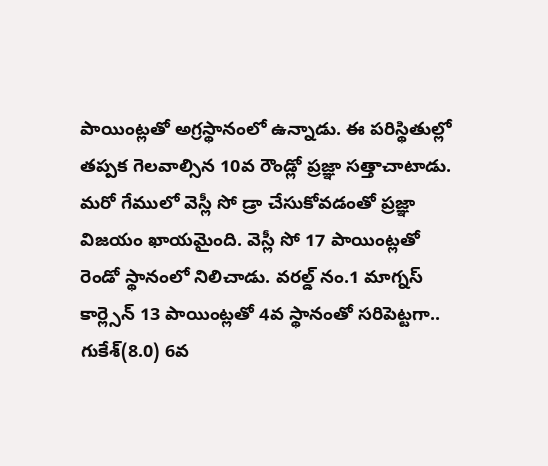పాయింట్లతో అగ్రస్థానంలో ఉన్నాడు. ఈ పరిస్థితుల్లో తప్పక గెలవాల్సిన 10వ రౌండ్లో ప్రజ్ఞా సత్తాచాటాడు. మరో గేములో వెస్లీ సో డ్రా చేసుకోవడంతో ప్రజ్ఞా విజయం ఖాయమైంది. వెస్లీ సో 17 పాయింట్లతో రెండో స్థానంలో నిలిచాడు. వరల్డ్ నం.1 మాగ్నస్ కార్ల్సెన్ 13 పాయింట్లతో 4వ స్థానంతో సరిపెట్టగా.. గుకేశ్(8.0) 6వ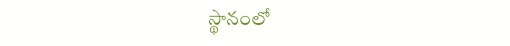స్థానంలో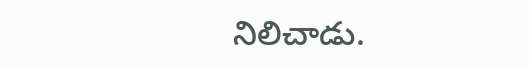నిలిచాడు.